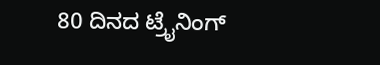80 ದಿನದ ಟ್ರೈನಿಂಗ್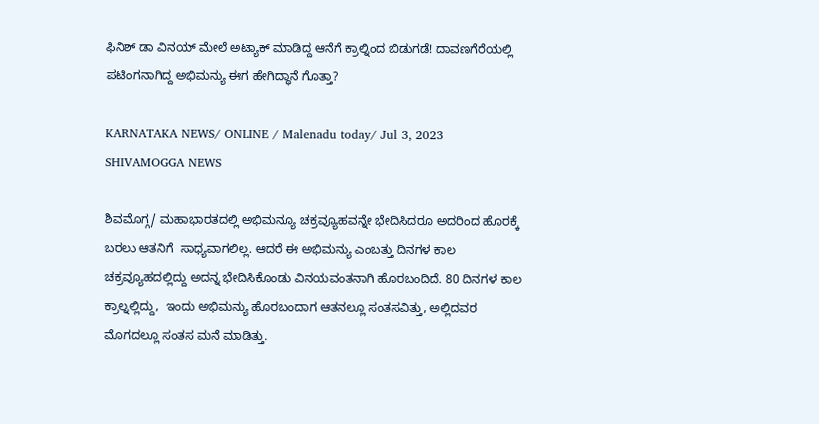ಫಿನಿಶ್ ಡಾ ವಿನಯ್ ಮೇಲೆ ಅಟ್ಯಾಕ್ ಮಾಡಿದ್ದ ಆನೆಗೆ ಕ್ರಾಲ್ನಿಂದ ಬಿಡುಗಡೆ! ದಾವಣಗೆರೆಯಲ್ಲಿ ಪಟಿಂಗನಾಗಿದ್ದ ಅಭಿಮನ್ಯು ಈಗ ಹೇಗಿದ್ಧಾನೆ ಗೊತ್ತಾ?

KARNATAKA NEWS/ ONLINE / Malenadu today/ Jul 3, 2023 SHIVAMOGGA NEWS

ಶಿವಮೊಗ್ಗ/ ಮಹಾಭಾರತದಲ್ಲಿ ಅಭಿಮನ್ಯೂ ಚಕ್ರವ್ಯೂಹವನ್ನೇ ಭೇದಿಸಿದರೂ ಅದರಿಂದ ಹೊರಕ್ಕೆ ಬರಲು ಆತನಿಗೆ  ಸಾಧ್ಯವಾಗಲಿಲ್ಲ. ಆದರೆ ಈ ಅಭಿಮನ್ಯು ಎಂಬತ್ತು ದಿನಗಳ ಕಾಲ ಚಕ್ರವ್ಯೂಹದಲ್ಲಿದ್ದು ಅದನ್ನ ಭೇದಿಸಿಕೊಂಡು ವಿನಯವಂತನಾಗಿ ಹೊರಬಂದಿದೆ. 80 ದಿನಗಳ ಕಾಲ  ಕ್ರಾಲ್ನಲ್ಲಿದ್ದು,  ಇಂದು ಅಭಿಮನ್ಯು ಹೊರಬಂದಾಗ ಆತನಲ್ಲೂ ಸಂತಸವಿತ್ತು, ಅಲ್ಲಿದವರ ಮೊಗದಲ್ಲೂ ಸಂತಸ ಮನೆ ಮಾಡಿತ್ತು.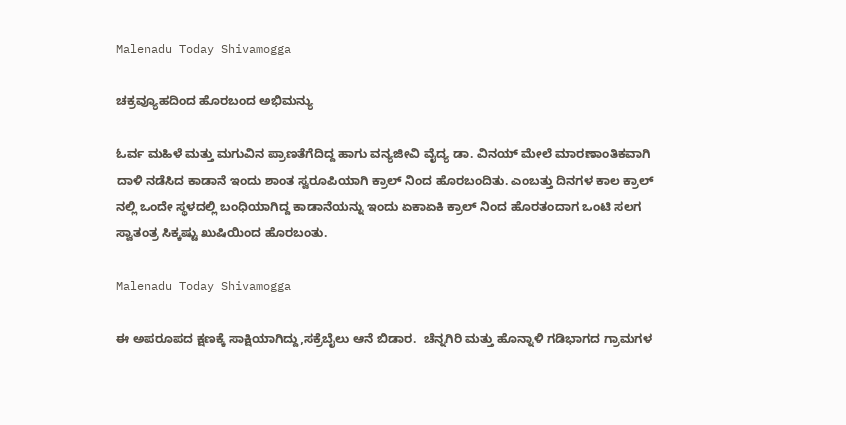Malenadu Today Shivamogga

ಚಕ್ರವ್ಯೂಹದಿಂದ ಹೊರಬಂದ ಅಭಿಮನ್ಯು

ಓರ್ವ ಮಹಿಳೆ ಮತ್ತು ಮಗುವಿನ ಪ್ರಾಣತೆಗೆದಿದ್ದ ಹಾಗು ವನ್ಯಜೀವಿ ವೈದ್ಯ ಡಾ. ವಿನಯ್ ಮೇಲೆ ಮಾರಣಾಂತಿಕವಾಗಿ ದಾಳಿ ನಡೆಸಿದ ಕಾಡಾನೆ ಇಂದು ಶಾಂತ ಸ್ವರೂಪಿಯಾಗಿ ಕ್ರಾಲ್ ನಿಂದ ಹೊರಬಂದಿತು. ಎಂಬತ್ತು ದಿನಗಳ ಕಾಲ ಕ್ರಾಲ್ ನಲ್ಲಿ ಒಂದೇ ಸ್ಥಳದಲ್ಲಿ ಬಂಧಿಯಾಗಿದ್ದ ಕಾಡಾನೆಯನ್ನು ಇಂದು ಏಕಾಏಕಿ ಕ್ರಾಲ್ ನಿಂದ ಹೊರತಂದಾಗ ಒಂಟಿ ಸಲಗ  ಸ್ವಾತಂತ್ರ ಸಿಕ್ಕಷ್ಟು ಖುಷಿಯಿಂದ ಹೊರಬಂತು.

Malenadu Today Shivamogga

ಈ ಅಪರೂಪದ ಕ್ಷಣಕ್ಕೆ ಸಾಕ್ಷಿಯಾಗಿದ್ದು,ಸಕ್ರೆಬೈಲು ಆನೆ ಬಿಡಾರ.  ಚೆನ್ನಗಿರಿ ಮತ್ತು ಹೊನ್ನಾಳಿ ಗಡಿಭಾಗದ ಗ್ರಾಮಗಳ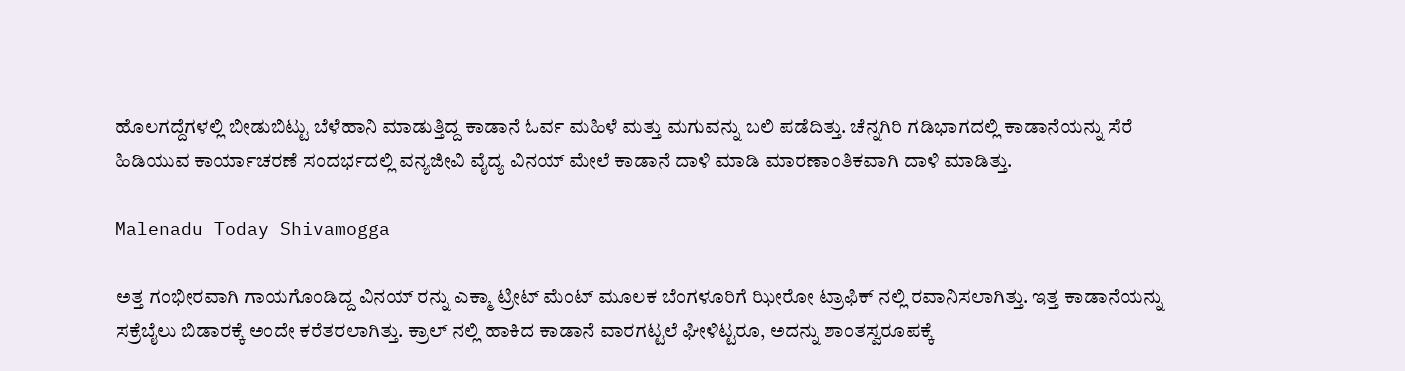ಹೊಲಗದ್ದೆಗಳಲ್ಲಿ ಬೀಡುಬಿಟ್ಟು ಬೆಳೆಹಾನಿ ಮಾಡುತ್ತಿದ್ದ ಕಾಡಾನೆ ಓರ್ವ ಮಹಿಳೆ ಮತ್ತು ಮಗುವನ್ನು ಬಲಿ ಪಡೆದಿತ್ತು. ಚೆನ್ನಗಿರಿ ಗಡಿಭಾಗದಲ್ಲಿ ಕಾಡಾನೆಯನ್ನು ಸೆರೆ ಹಿಡಿಯುವ ಕಾರ್ಯಾಚರಣೆ ಸಂದರ್ಭದಲ್ಲಿ ವನ್ಯಜೀವಿ ವೈದ್ಯ ವಿನಯ್ ಮೇಲೆ ಕಾಡಾನೆ ದಾಳಿ ಮಾಡಿ ಮಾರಣಾಂತಿಕವಾಗಿ ದಾಳಿ ಮಾಡಿತ್ತು.

Malenadu Today Shivamogga

ಅತ್ತ ಗಂಭೀರವಾಗಿ ಗಾಯಗೊಂಡಿದ್ದ ವಿನಯ್ ರನ್ನು ಎಕ್ಮಾ ಟ್ರೀಟ್ ಮೆಂಟ್ ಮೂಲಕ ಬೆಂಗಳೂರಿಗೆ ಝೀರೋ ಟ್ರಾಫಿಕ್ ನಲ್ಲಿ ರವಾನಿಸಲಾಗಿತ್ತು. ಇತ್ತ ಕಾಡಾನೆಯನ್ನು ಸಕ್ರೆಬೈಲು ಬಿಡಾರಕ್ಕೆ ಅಂದೇ ಕರೆತರಲಾಗಿತ್ತು. ಕ್ರಾಲ್ ನಲ್ಲಿ ಹಾಕಿದ ಕಾಡಾನೆ ವಾರಗಟ್ಟಲೆ ಘೀಳಿಟ್ಟರೂ, ಅದನ್ನು ಶಾಂತಸ್ವರೂಪಕ್ಕೆ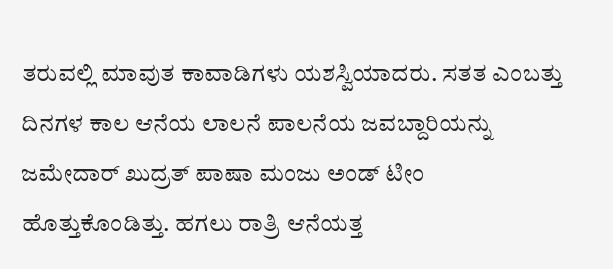ತರುವಲ್ಲಿ ಮಾವುತ ಕಾವಾಡಿಗಳು ಯಶಸ್ವಿಯಾದರು. ಸತತ ಎಂಬತ್ತು ದಿನಗಳ ಕಾಲ ಆನೆಯ ಲಾಲನೆ ಪಾಲನೆಯ ಜವಬ್ದಾರಿಯನ್ನು ಜಮೇದಾರ್ ಖುದ್ರತ್ ಪಾಷಾ ಮಂಜು ಅಂಡ್ ಟೀಂ ಹೊತ್ತುಕೊಂಡಿತ್ತು. ಹಗಲು ರಾತ್ರಿ ಆನೆಯತ್ತ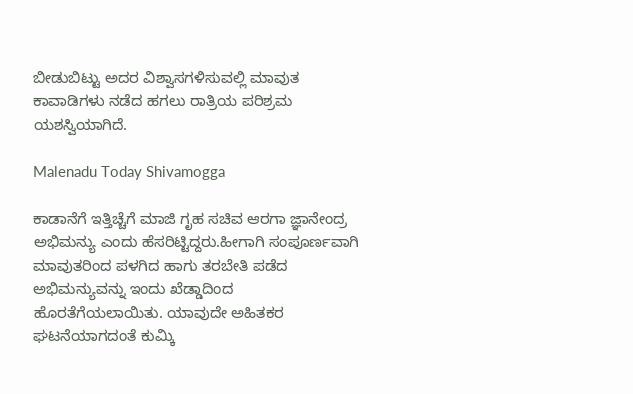ಬೀಡುಬಿಟ್ಟು ಅದರ ವಿಶ್ವಾಸಗಳಿಸುವಲ್ಲಿ ಮಾವುತ ಕಾವಾಡಿಗಳು ನಡೆದ ಹಗಲು ರಾತ್ರಿಯ ಪರಿಶ್ರಮ ಯಶಸ್ವಿಯಾಗಿದೆ.

Malenadu Today Shivamogga

ಕಾಡಾನೆಗೆ ಇತ್ತಿಚ್ಚೆಗೆ ಮಾಜಿ ಗೃಹ ಸಚಿವ ಆರಗಾ ಜ್ಞಾನೇಂದ್ರ ಅಭಿಮನ್ಯು ಎಂದು ಹೆಸರಿಟ್ಟಿದ್ದರು.ಹೀಗಾಗಿ ಸಂಪೂರ್ಣವಾಗಿ ಮಾವುತರಿಂದ ಪಳಗಿದ ಹಾಗು ತರಬೇತಿ ಪಡೆದ ಅಭಿಮನ್ಯುವನ್ನು ಇಂದು ಖೆಡ್ಡಾದಿಂದ ಹೊರತೆಗೆಯಲಾಯಿತು. ಯಾವುದೇ ಅಹಿತಕರ ಘಟನೆಯಾಗದಂತೆ ಕುಮ್ಕಿ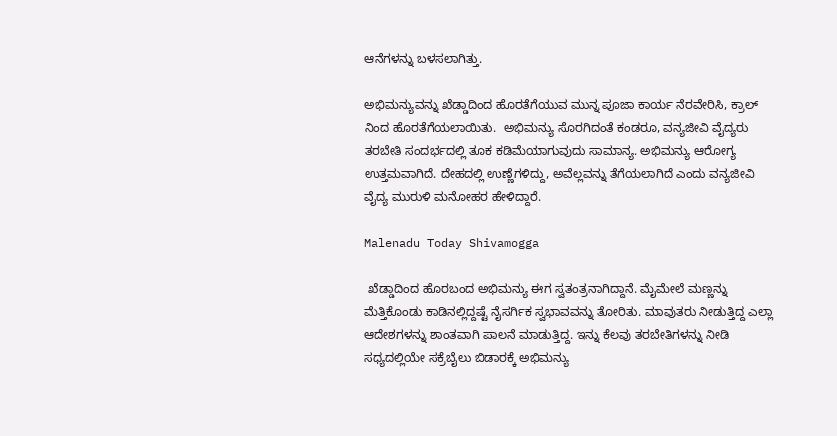ಆನೆಗಳನ್ನು ಬಳಸಲಾಗಿತ್ತು.

ಅಭಿಮನ್ಯುವನ್ನು ಖೆಡ್ಡಾದಿಂದ ಹೊರತೆಗೆಯುವ ಮುನ್ನ ಪೂಜಾ ಕಾರ್ಯ ನೆರವೇರಿಸಿ, ಕ್ರಾಲ್ ನಿಂದ ಹೊರತೆಗೆಯಲಾಯಿತು.  ಅಭಿಮನ್ಯು ಸೊರಗಿದಂತೆ ಕಂಡರೂ, ವನ್ಯಜೀವಿ ವೈದ್ಯರು ತರಬೇತಿ ಸಂದರ್ಭದಲ್ಲಿ ತೂಕ ಕಡಿಮೆಯಾಗುವುದು ಸಾಮಾನ್ಯ. ಅಭಿಮನ್ಯು ಆರೋಗ್ಯ ಉತ್ತಮವಾಗಿದೆ. ದೇಹದಲ್ಲಿ ಉಣ್ಣೆಗಳಿದ್ದು, ಅವೆಲ್ಲವನ್ನು ತೆಗೆಯಲಾಗಿದೆ ಎಂದು ವನ್ಯಜೀವಿ ವೈದ್ಯ ಮುರುಳಿ ಮನೋಹರ ಹೇಳಿದ್ದಾರೆ.

Malenadu Today Shivamogga

 ಖೆಡ್ಡಾದಿಂದ ಹೊರಬಂದ ಅಭಿಮನ್ಯು ಈಗ ಸ್ವತಂತ್ರನಾಗಿದ್ದಾನೆ. ಮೈಮೇಲೆ ಮಣ್ಣನ್ನು ಮೆತ್ತಿಕೊಂಡು ಕಾಡಿನಲ್ಲಿದ್ದಷ್ಟೆ ನೈಸರ್ಗಿಕ ಸ್ವಭಾವವನ್ನು ತೋರಿತು. ಮಾವುತರು ನೀಡುತ್ತಿದ್ದ ಎಲ್ಲಾ ಆದೇಶಗಳನ್ನು ಶಾಂತವಾಗಿ ಪಾಲನೆ ಮಾಡುತ್ತಿದ್ದ. ಇನ್ನು ಕೆಲವು ತರಬೇತಿಗಳನ್ನು ನೀಡಿ ಸಧ್ಯದಲ್ಲಿಯೇ ಸಕ್ರೆಬೈಲು ಬಿಡಾರಕ್ಕೆ ಅಭಿಮನ್ಯು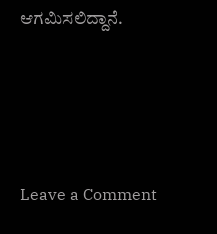ಆಗಮಿಸಲಿದ್ದಾನೆ.





Leave a Comment